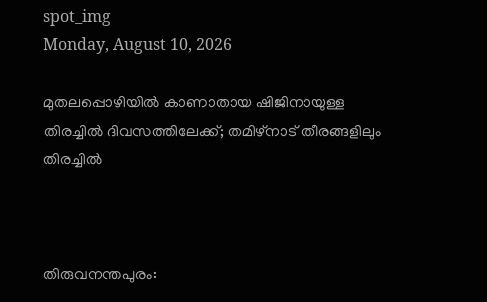spot_img
Monday, August 10, 2026

മുതലപ്പൊഴിയില്‍ കാണാതായ ഷിജിനായുള്ള തിരച്ചില്‍ ദിവസത്തിലേക്ക്; തമിഴ്‌നാട് തീരങ്ങളിലും തിരച്ചില്‍



തിരുവനന്തപുരം: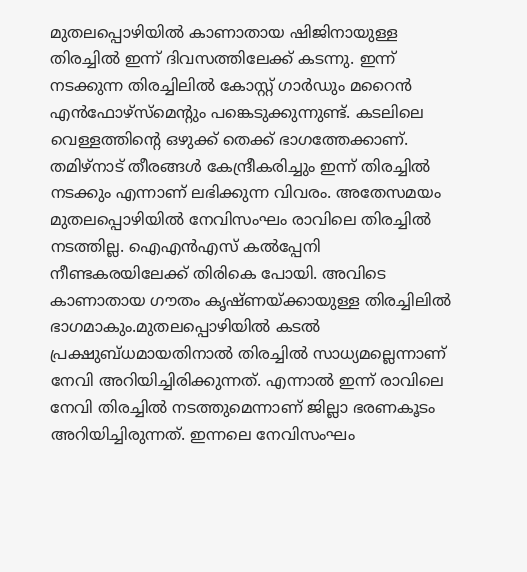മുതലപ്പൊഴിയില്‍ കാണാതായ ഷിജിനായുള്ള തിരച്ചില്‍ ഇന്ന് ദിവസത്തിലേക്ക് കടന്നു. ഇന്ന് നടക്കുന്ന തിരച്ചിലില്‍ കോസ്റ്റ് ഗാര്‍ഡും മറൈന്‍ എന്‍ഫോഴ്‌സ്‌മെന്റും പങ്കെടുക്കുന്നുണ്ട്. കടലിലെ വെള്ളത്തിന്റെ ഒഴുക്ക് തെക്ക് ഭാഗത്തേക്കാണ്. തമിഴ്‌നാട് തീരങ്ങള്‍ കേന്ദ്രീകരിച്ചും ഇന്ന് തിരച്ചില്‍ നടക്കും എന്നാണ് ലഭിക്കുന്ന വിവരം. അതേസമയം മുതലപ്പൊഴിയില്‍ നേവിസംഘം രാവിലെ തിരച്ചില്‍ നടത്തില്ല. ഐഎന്‍എസ് കല്‍പ്പേനി നീണ്ടകരയിലേക്ക് തിരികെ പോയി. അവിടെ കാണാതായ ഗൗതം കൃഷ്ണയ്ക്കായുള്ള തിരച്ചിലില്‍ ഭാഗമാകും.മുതലപ്പൊഴിയില്‍ കടല്‍ പ്രക്ഷുബ്ധമായതിനാല്‍ തിരച്ചില്‍ സാധ്യമല്ലെന്നാണ് നേവി അറിയിച്ചിരിക്കുന്നത്. എന്നാല്‍ ഇന്ന് രാവിലെ നേവി തിരച്ചില്‍ നടത്തുമെന്നാണ് ജില്ലാ ഭരണകൂടം അറിയിച്ചിരുന്നത്. ഇന്നലെ നേവിസംഘം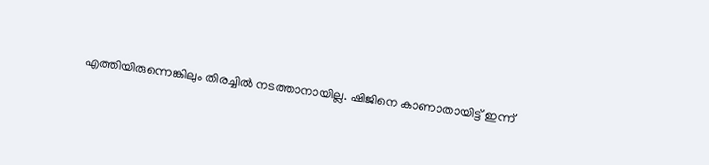എത്തിയിരുന്നെങ്കിലും തിരച്ചില്‍ നടത്താനായില്ല. ഷിജിനെ കാണാതായിട്ട് ഇന്ന്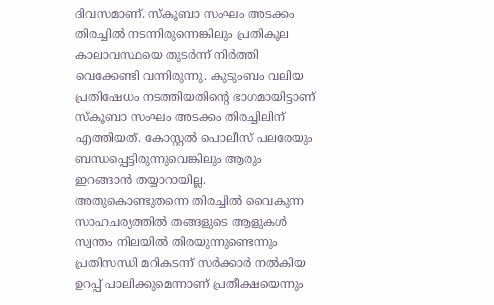ദിവസമാണ്. സ്‌കൂബാ സംഘം അടക്കം തിരച്ചില്‍ നടന്നിരുന്നെങ്കിലും പ്രതികൂല കാലാവസ്ഥയെ തുടര്‍ന്ന് നിര്‍ത്തി വെക്കേണ്ടി വന്നിരുന്നു. കുടുംബം വലിയ പ്രതിഷേധം നടത്തിയതിന്റെ ഭാഗമായിട്ടാണ് സ്‌കൂബാ സംഘം അടക്കം തിരച്ചിലിന് എത്തിയത്. കോസ്റ്റല്‍ പൊലീസ് പലരേയും ബന്ധപ്പെട്ടിരുന്നുവെങ്കിലും ആരും ഇറങ്ങാന്‍ തയ്യാറായില്ല. അതുകൊണ്ടുതന്നെ തിരച്ചില്‍ വൈകുന്ന സാഹചര്യത്തില്‍ തങ്ങളുടെ ആളുകള്‍ സ്വന്തം നിലയില്‍ തിരയുന്നുണ്ടെന്നും പ്രതിസന്ധി മറികടന്ന് സര്‍ക്കാര്‍ നല്‍കിയ ഉറപ്പ് പാലിക്കുമെന്നാണ് പ്രതീക്ഷയെന്നും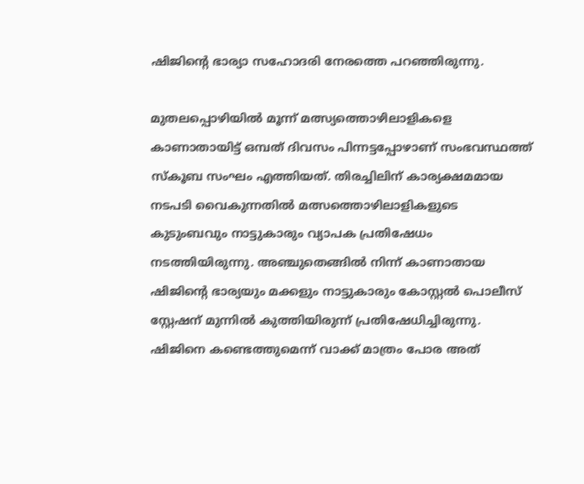ഷിജിന്റെ ഭാര്യാ സഹോദരി നേരത്തെ പറഞ്ഞിരുന്നു.

മുതലപ്പൊഴിയില്‍ മൂന്ന് മത്സ്യത്തൊഴിലാളികളെ കാണാതായിട്ട് ഒമ്പത് ദിവസം പിന്നട്ടപ്പോഴാണ് സംഭവസ്ഥത്ത് സ്‌കൂബ സംഘം എത്തിയത്. തിരച്ചിലിന് കാര്യക്ഷമമായ നടപടി വൈകുന്നതില്‍ മത്സത്തൊഴിലാളികളുടെ കുടുംബവും നാട്ടുകാരും വ്യാപക പ്രതിഷേധം നടത്തിയിരുന്നു. അഞ്ചുതെങ്ങില്‍ നിന്ന് കാണാതായ ഷിജിന്റെ ഭാര്യയും മക്കളും നാട്ടുകാരും കോസ്റ്റല്‍ പൊലീസ് സ്റ്റേഷന് മുന്നില്‍ കുത്തിയിരുന്ന് പ്രതിഷേധിച്ചിരുന്നു. ഷിജിനെ കണ്ടെത്തുമെന്ന് വാക്ക് മാത്രം പോര അത്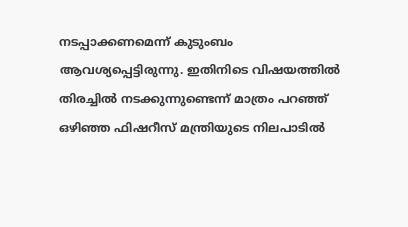നടപ്പാക്കണമെന്ന് കുടുംബം ആവശ്യപ്പെട്ടിരുന്നു. ഇതിനിടെ വിഷയത്തില്‍ തിരച്ചില്‍ നടക്കുന്നുണ്ടെന്ന് മാത്രം പറഞ്ഞ് ഒഴിഞ്ഞ ഫിഷറീസ് മന്ത്രിയുടെ നിലപാടില്‍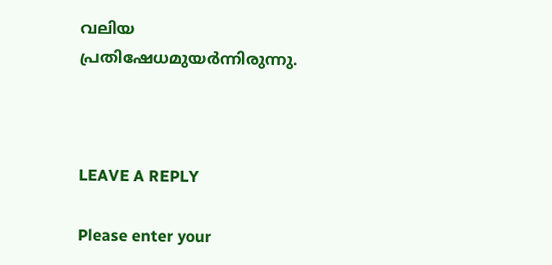വലിയ പ്രതിഷേധമുയര്‍ന്നിരുന്നു.



LEAVE A REPLY

Please enter your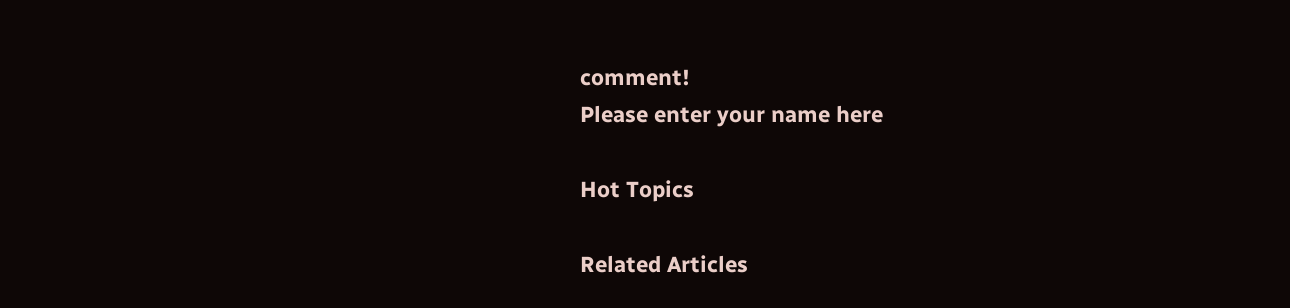comment!
Please enter your name here

Hot Topics

Related Articles